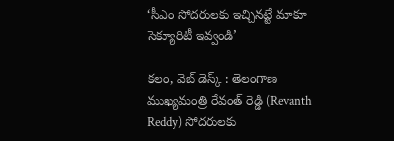‘సీఎం సోదరులకు ఇచ్చినట్టే మాకూ సెక్యూరిటీ ఇవ్వండి’

కలం, వెబ్ డెస్క్ : తెలంగాణ ముఖ్యమంత్రి రేవంత్ రెడ్డి (Revanth Reddy) సోదరులకు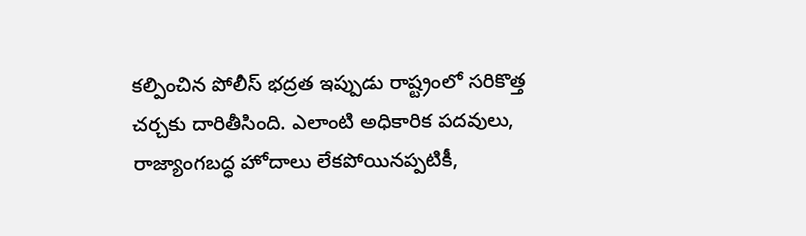కల్పించిన పోలీస్ భద్రత ఇప్పుడు రాష్ట్రంలో సరికొత్త చర్చకు దారితీసింది. ఎలాంటి అధికారిక పదవులు, రాజ్యాంగబద్ధ హోదాలు లేకపోయినప్పటికీ,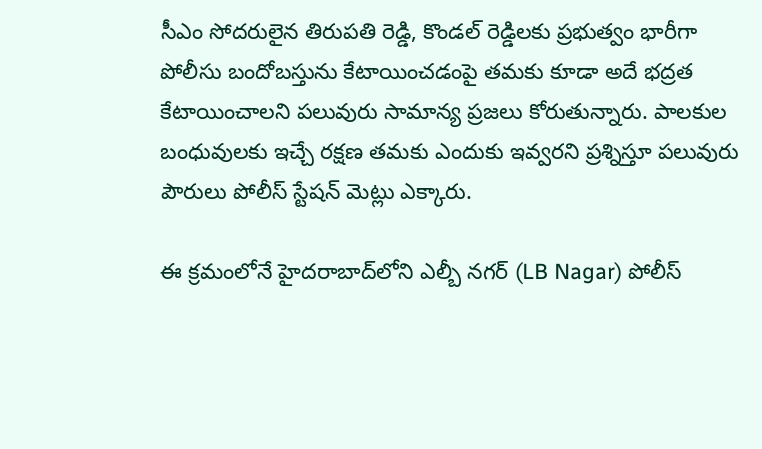సీఎం సోదరులైన తిరుపతి రెడ్డి, కొండల్ రెడ్డిలకు ప్రభుత్వం భారీగా పోలీసు బందోబస్తును కేటాయించడంపై తమకు కూడా అదే భద్రత కేటాయించాలని పలువురు సామాన్య ప్రజలు కోరుతున్నారు. పాలకుల బంధువులకు ఇచ్చే రక్షణ తమకు ఎందుకు ఇవ్వరని ప్రశ్నిస్తూ పలువురు పౌరులు పోలీస్ స్టేషన్ మెట్లు ఎక్కారు.

ఈ క్రమంలోనే హైదరాబాద్‌లోని ఎల్బీ నగర్ (LB Nagar) పోలీస్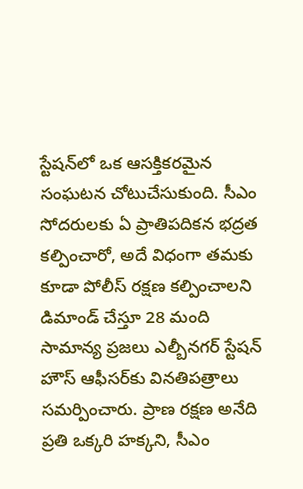స్టేషన్‌లో ఒక ఆసక్తికరమైన సంఘటన చోటుచేసుకుంది. సీఎం సోదరులకు ఏ ప్రాతిపదికన భద్రత కల్పించారో, అదే విధంగా తమకు కూడా పోలీస్ రక్షణ కల్పించాలని డిమాండ్ చేస్తూ 28 మంది సామాన్య ప్రజలు ఎల్బీనగర్ స్టేషన్ హౌస్ ఆఫీసర్‌కు వినతిపత్రాలు సమర్పించారు. ప్రాణ రక్షణ అనేది ప్రతి ఒక్కరి హక్కని, సీఎం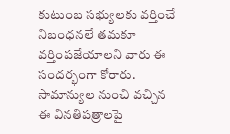కుటుంబ సభ్యులకు వర్తించే నిబంధనలే తమకూ వర్తింపజేయాలని వారు ఈ సందర్భంగా కోరారు. సామాన్యుల నుంచి వచ్చిన ఈ వినతిపత్రాలపై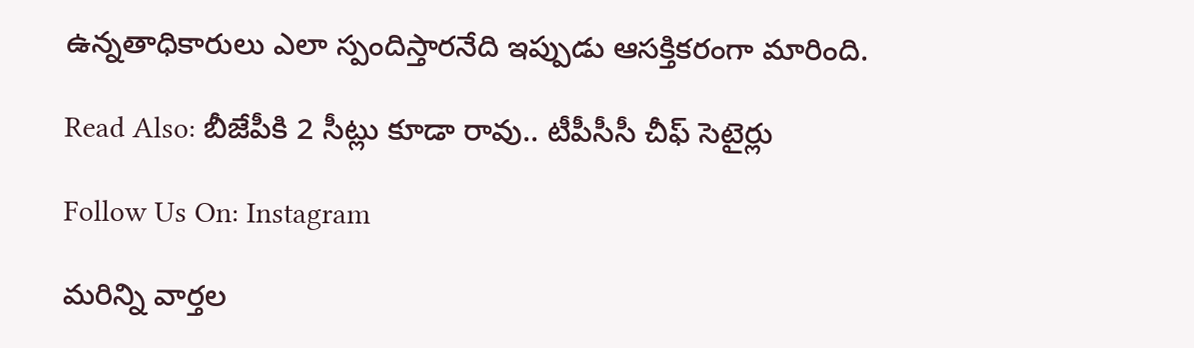ఉన్నతాధికారులు ఎలా స్పందిస్తారనేది ఇప్పుడు ఆసక్తికరంగా మారింది.

Read Also: బీజేపీకి 2 సీట్లు కూడా రావు.. టీపీసీసీ చీఫ్ సెటైర్లు

Follow Us On: Instagram

మ‌రిన్ని వార్త‌ల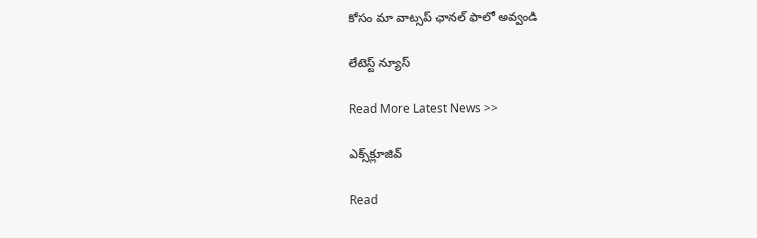కోసం మా వాట్స‌ప్ ఛాన‌ల్ ఫాలో అవ్వండి

లేటెస్ట్ న్యూస్‌

Read More Latest News >>

ఎక్స్‌క్లూజివ్‌

Read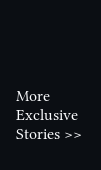More Exclusive Stories >>